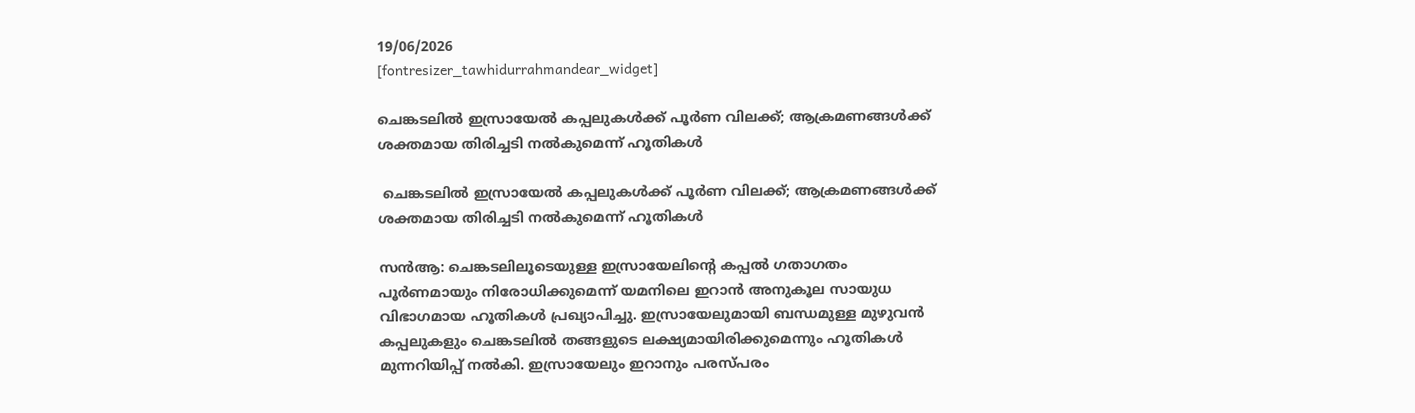19/06/2026
[fontresizer_tawhidurrahmandear_widget]

ചെങ്കടലിൽ ഇസ്രായേൽ കപ്പലുകൾക്ക് പൂർണ വിലക്ക്; ആക്രമണങ്ങൾക്ക് ശക്തമായ തിരിച്ചടി നൽകുമെന്ന് ഹൂതികൾ

 ചെങ്കടലിൽ ഇസ്രായേൽ കപ്പലുകൾക്ക് പൂർണ വിലക്ക്; ആക്രമണങ്ങൾക്ക് ശക്തമായ തിരിച്ചടി നൽകുമെന്ന് ഹൂതികൾ

സൻആ: ചെങ്കടലിലൂടെയുള്ള ഇസ്രായേലിൻ്റെ കപ്പൽ ഗതാഗതം പൂർണമായും നിരോധിക്കുമെന്ന് യമനിലെ ഇറാൻ അനുകൂല സായുധ വിഭാഗമായ ഹൂതികൾ പ്രഖ്യാപിച്ചു. ഇസ്രായേലുമായി ബന്ധമുള്ള മുഴുവൻ കപ്പലുകളും ചെങ്കടലിൽ തങ്ങളുടെ ലക്ഷ്യമായിരിക്കുമെന്നും ഹൂതികൾ മുന്നറിയിപ്പ് നൽകി. ഇസ്രായേലും ഇറാനും പരസ്‌പരം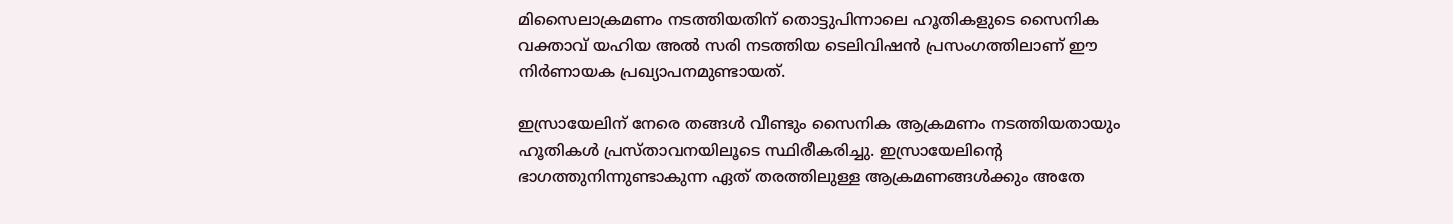മിസൈലാക്രമണം നടത്തിയതിന് തൊട്ടുപിന്നാലെ ഹൂതികളുടെ സൈനിക വക്താവ് യഹിയ അൽ സരി നടത്തിയ ടെലിവിഷൻ പ്രസംഗത്തിലാണ് ഈ നിർണായക പ്രഖ്യാപനമുണ്ടായത്.

ഇസ്രായേലിന് നേരെ തങ്ങൾ വീണ്ടും സൈനിക ആക്രമണം നടത്തിയതായും ഹൂതികൾ പ്രസ്താവനയിലൂടെ സ്ഥിരീകരിച്ചു. ഇസ്രായേലിൻ്റെ ഭാഗത്തുനിന്നുണ്ടാകുന്ന ഏത് തരത്തിലുള്ള ആക്രമണങ്ങൾക്കും അതേ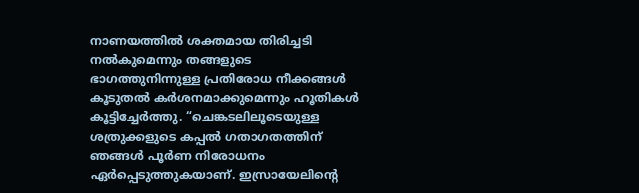നാണയത്തിൽ ശക്തമായ തിരിച്ചടി നൽകുമെന്നും തങ്ങളുടെ ഭാഗത്തുനിന്നുള്ള പ്രതിരോധ നീക്കങ്ങൾ കൂടുതൽ കർശനമാക്കുമെന്നും ഹൂതികൾ കൂട്ടിച്ചേർത്തു. “ചെങ്കടലിലൂടെയുള്ള ശത്രുക്കളുടെ കപ്പൽ ഗതാഗതത്തിന് ഞങ്ങൾ പൂർണ നിരോധനം ഏർപ്പെടുത്തുകയാണ്. ഇസ്രായേലിൻ്റെ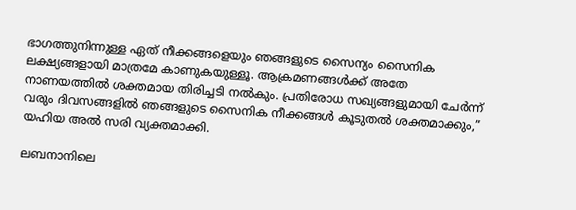ഭാഗത്തുനിന്നുള്ള ഏത് നീക്കങ്ങളെയും ഞങ്ങളുടെ സൈന്യം സൈനിക ലക്ഷ്യങ്ങളായി മാത്രമേ കാണുകയുള്ളൂ. ആക്രമണങ്ങൾക്ക് അതേ നാണയത്തിൽ ശക്തമായ തിരിച്ചടി നൽകും. പ്രതിരോധ സഖ്യങ്ങളുമായി ചേർന്ന് വരും ദിവസങ്ങളിൽ ഞങ്ങളുടെ സൈനിക നീക്കങ്ങൾ കൂടുതൽ ശക്തമാക്കും,” യഹിയ അൽ സരി വ്യക്തമാക്കി.

ലബനാനിലെ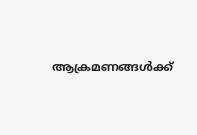ആക്രമണങ്ങൾക്ക്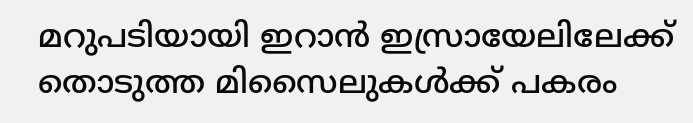മറുപടിയായി ഇറാൻ ഇസ്രായേലിലേക്ക് തൊടുത്ത മിസൈലുകൾക്ക് പകരം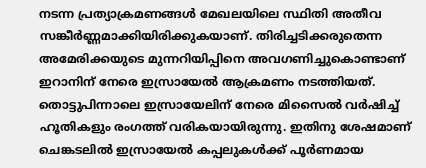നടന്ന പ്രത്യാക്രമണങ്ങൾ മേഖലയിലെ സ്ഥിതി അതീവ സങ്കീർണ്ണമാക്കിയിരിക്കുകയാണ്. തിരിച്ചടിക്കരുതെന്ന അമേരിക്കയുടെ മുന്നറിയിപ്പിനെ അവഗണിച്ചുകൊണ്ടാണ് ഇറാനിന് നേരെ ഇസ്രായേൽ ആക്രമണം നടത്തിയത്. തൊട്ടുപിന്നാലെ ഇസ്രായേലിന് നേരെ മിസൈൽ വർഷിച്ച് ഹൂതികളും രംഗത്ത് വരികയായിരുന്നു. ഇതിനു ശേഷമാണ് ചെങ്കടലിൽ ഇസ്രായേൽ കപ്പലുകൾക്ക് പൂർണമായ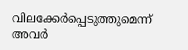വിലക്കേർപ്പെടുത്തുമെന്ന് അവർ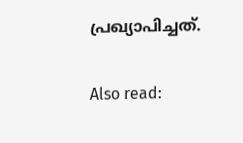പ്രഖ്യാപിച്ചത്.

Also read: